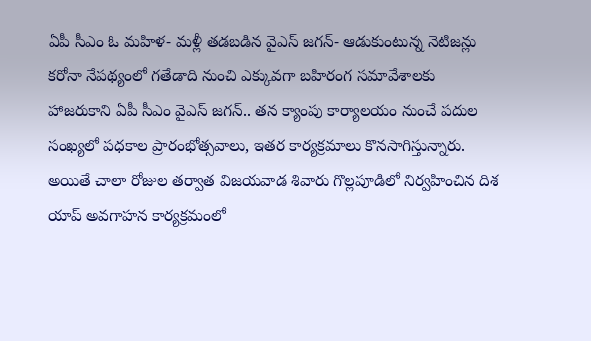ఏపీ సీఎం ఓ మహిళ- మళ్లీ తడబడిన వైఎస్ జగన్- ఆడుకుంటున్న నెటిజన్లు
కరోనా నేపథ్యంలో గతేడాది నుంచి ఎక్కువగా బహిరంగ సమావేశాలకు హాజరుకాని ఏపీ సీఎం వైఎస్ జగన్.. తన క్యాంపు కార్యాలయం నుంచే పదుల సంఖ్యలో పధకాల ప్రారంభోత్సవాలు, ఇతర కార్యక్రమాలు కొనసాగిస్తున్నారు. అయితే చాలా రోజుల తర్వాత విజయవాడ శివారు గొల్లపూడిలో నిర్వహించిన దిశ యాప్ అవగాహన కార్యక్రమంలో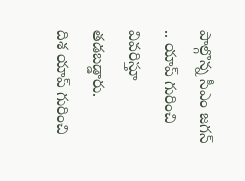పాల్గొన్న సీఎం జగన్ .. యాప్ గురించి వివరిస్తూ తడబడ్డారు.
దిశ యాప్ గురించి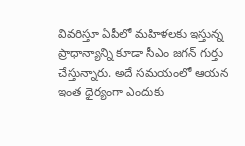వివరిస్తూ ఏపీలో మహిళలకు ఇస్తున్న ప్రాధాన్యాన్ని కూడా సీఎం జగన్ గుర్తు చేస్తున్నారు. అదే సమయంలో ఆయన ఇంత ధైర్యంగా ఎందుకు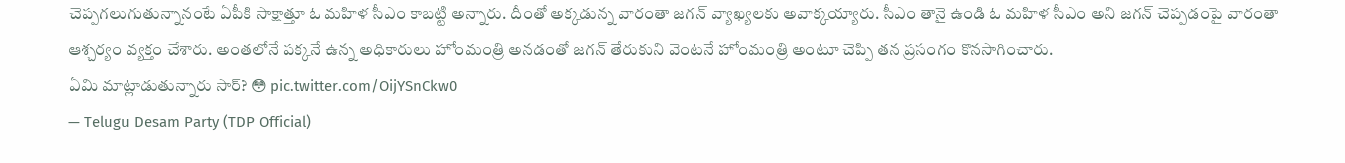చెప్పగలుగుతున్నానంటే ఏపీకి సాక్షాత్తూ ఓ మహిళ సీఎం కాబట్టి అన్నారు. దీంతో అక్కడున్న వారంతా జగన్ వ్యాఖ్యలకు అవాక్కయ్యారు. సీఎం తానై ఉండి ఓ మహిళ సీఎం అని జగన్ చెప్పడంపై వారంతా ఆశ్చర్యం వ్యక్తం చేశారు. అంతలోనే పక్కనే ఉన్న అధికారులు హోంమంత్రి అనడంతో జగన్ తేరుకుని వెంటనే హోంమంత్రి అంటూ చెప్పి తన ప్రసంగం కొనసాగించారు.
ఏమి మాట్లాడుతున్నారు సార్? 😳 pic.twitter.com/OijYSnCkw0
— Telugu Desam Party (TDP Official)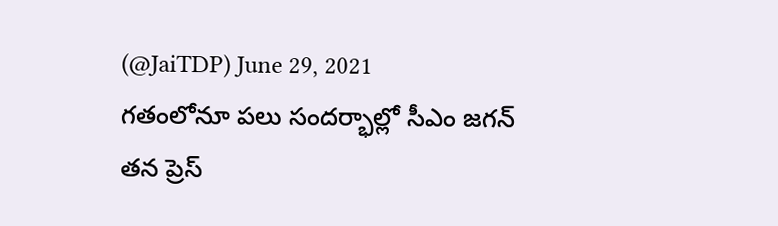(@JaiTDP) June 29, 2021
గతంలోనూ పలు సందర్భాల్లో సీఎం జగన్ తన ప్రెస్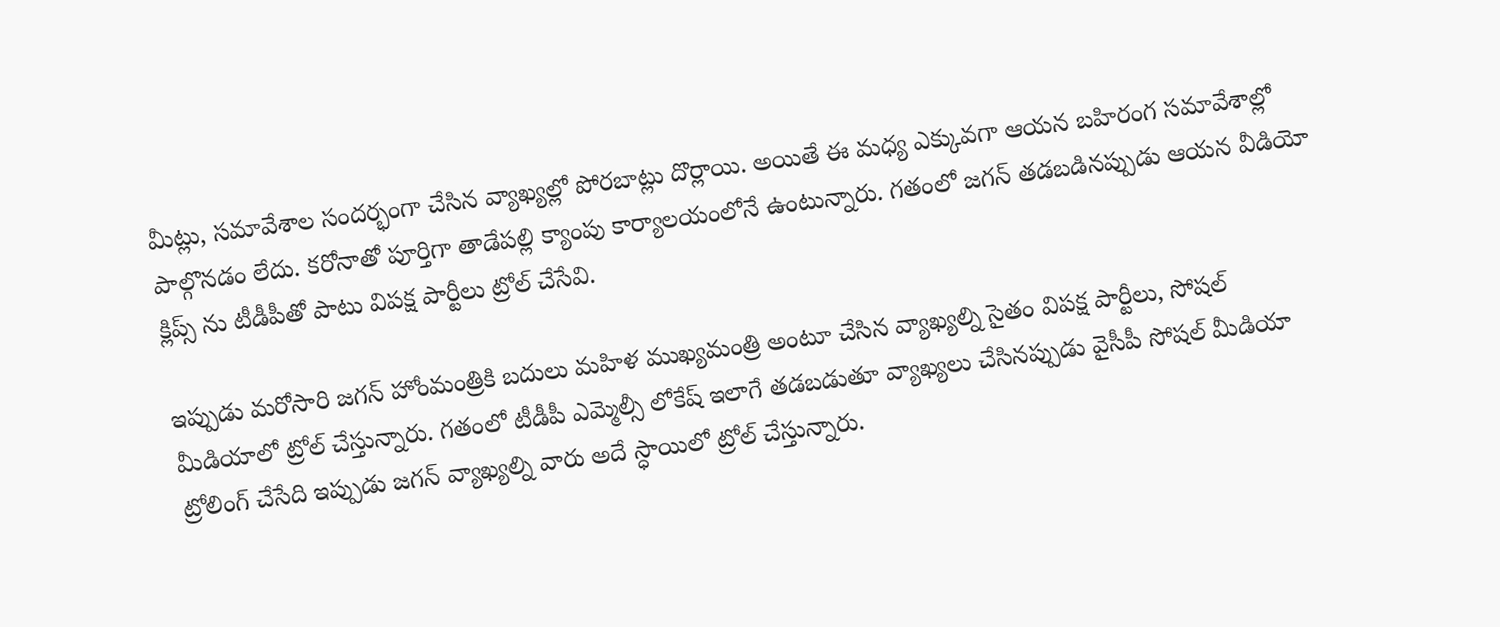మీట్లు, సమావేశాల సందర్భంగా చేసిన వ్యాఖ్యల్లో పోరబాట్లు దొర్లాయి. అయితే ఈ మధ్య ఎక్కువగా ఆయన బహిరంగ సమావేశాల్లో పాల్గొనడం లేదు. కరోనాతో పూర్తిగా తాడేపల్లి క్యాంపు కార్యాలయంలోనే ఉంటున్నారు. గతంలో జగన్ తడబడినప్పుడు ఆయన వీడియో క్లిప్స్ ను టీడీపీతో పాటు విపక్ష పార్టీలు ట్రోల్ చేసేవి.

ఇప్పుడు మరోసారి జగన్ హోంమంత్రికి బదులు మహిళ ముఖ్యమంత్రి అంటూ చేసిన వ్యాఖ్యల్ని సైతం విపక్ష పార్టీలు, సోషల్ మీడియాలో ట్రోల్ చేస్తున్నారు. గతంలో టీడీపీ ఎమ్మెల్సీ లోకేష్ ఇలాగే తడబడుతూ వ్యాఖ్యలు చేసినప్పుడు వైసీపీ సోషల్ మీడియా ట్రోలింగ్ చేసేది ఇప్పుడు జగన్ వ్యాఖ్యల్ని వారు అదే స్ధాయిలో ట్రోల్ చేస్తున్నారు.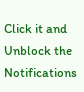Click it and Unblock the Notifications